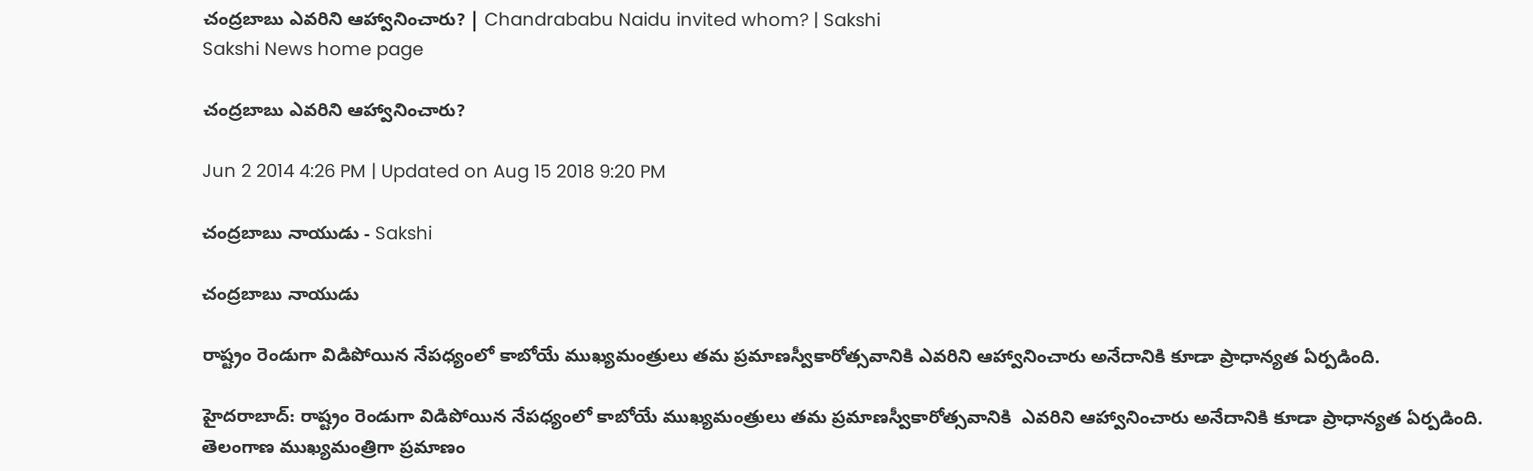చంద్రబాబు ఎవరిని ఆహ్వానించారు? | Chandrababu Naidu invited whom? | Sakshi
Sakshi News home page

చంద్రబాబు ఎవరిని ఆహ్వానించారు?

Jun 2 2014 4:26 PM | Updated on Aug 15 2018 9:20 PM

చంద్రబాబు నాయుడు - Sakshi

చంద్రబాబు నాయుడు

రాష్ట్రం రెండుగా విడిపోయిన నేపధ్యంలో కాబోయే ముఖ్యమంత్రులు తమ ప్రమాణస్వీకారోత్సవానికి ఎవరిని ఆహ్వానించారు అనేదానికి కూడా ప్రాధాన్యత ఏర్పడింది.

హైదరాబాద్: రాష్ట్రం రెండుగా విడిపోయిన నేపధ్యంలో కాబోయే ముఖ్యమంత్రులు తమ ప్రమాణస్వీకారోత్సవానికి  ఎవరిని ఆహ్వానించారు అనేదానికి కూడా ప్రాధాన్యత ఏర్పడింది. తెలంగాణ ముఖ్యమంత్రిగా ప్రమాణం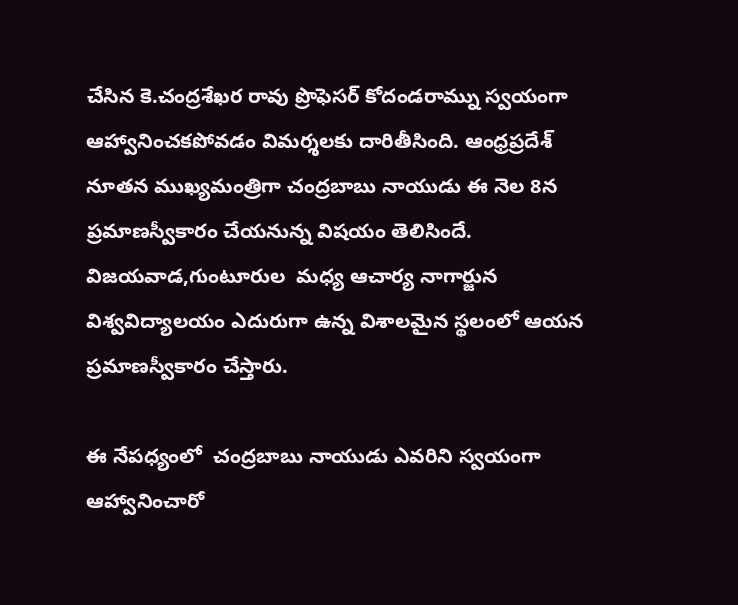చేసిన కె.చంద్రశేఖర రావు ప్రొఫెసర్ కోదండరామ్ను స్వయంగా ఆహ్వానించకపోవడం విమర్శలకు దారితీసింది. ఆంధ్రప్రదేశ్ నూతన ముఖ్యమంత్రిగా చంద్రబాబు నాయుడు ఈ నెల 8న ప్రమాణస్వీకారం చేయనున్న విషయం తెలిసిందే.  విజయవాడ,గుంటూరుల  మధ్య ఆచార్య నాగార్జున విశ్వవిద్యాలయం ఎదురుగా ఉన్న విశాలమైన స్థలంలో ఆయన ప్రమాణస్వీకారం చేస్తారు.

ఈ నేపధ్యంలో  చంద్రబాబు నాయుడు ఎవరిని స్వయంగా ఆహ్వానించారో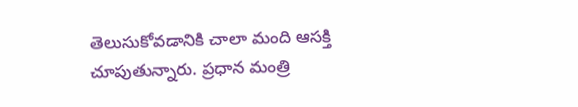తెలుసుకోవడానికి చాలా మంది ఆసక్తి చూపుతున్నారు. ప్రధాన మంత్రి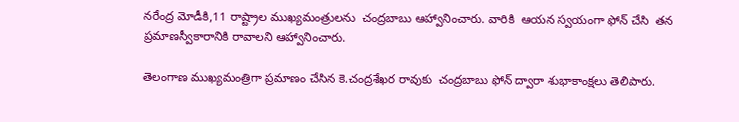నరేంద్ర మోడీకి,11 రాష్ట్రాల ముఖ్యమంత్రులను  చంద్రబాబు ఆహ్వానించారు. వారికి  ఆయన స్వయంగా ఫోన్ చేసి  తన ప్రమాణస్వీకారానికి రావాలని ఆహ్వానించారు.

తెలంగాణ ముఖ్యమంత్రిగా ప్రమాణం చేసిన కె.చంద్రశేఖర రావుకు  చంద్రబాబు ఫోన్ ద్వారా శుభాకాంక్షలు తెలిపారు.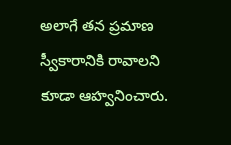అలాగే తన ప్రమాణ స్వీకారానికి రావాలని కూడా ఆహ్వనించారు.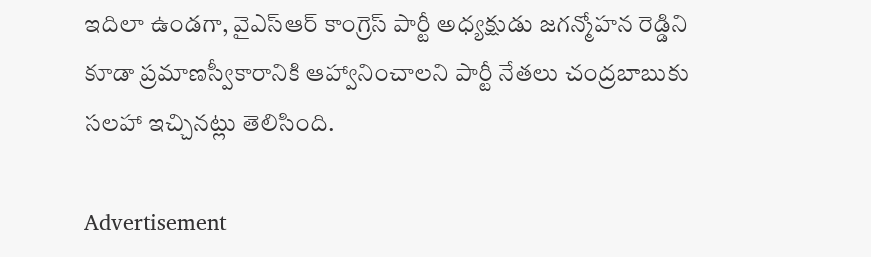ఇదిలా ఉండగా, వైఎస్ఆర్ కాంగ్రెస్ పార్టీ అధ్యక్షుడు జగన్మోహన రెడ్డిని కూడా ప్రమాణస్వీకారానికి ఆహ్వానించాలని పార్టీ నేతలు చంద్రబాబుకు సలహా ఇచ్చినట్లు తెలిసింది.

Advertisement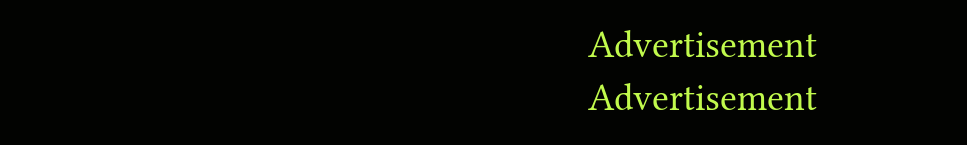Advertisement
Advertisement